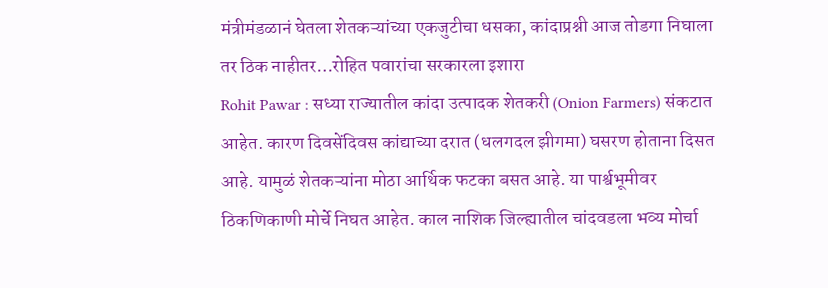मंत्रीमंडळानं घेतला शेतकऱ्यांच्या एकजुटीचा धसका, कांदाप्रश्नी आज तोडगा निघाला तर ठिक नाहीतर…रोहित पवारांचा सरकारला इशारा
Rohit Pawar : सध्या राज्यातील कांदा उत्पादक शेतकरी (Onion Farmers) संकटात आहेत. कारण दिवसेंदिवस कांद्याच्या दरात (धलगदल झीगमा) घसरण होताना दिसत आहे. यामुळं शेतकऱ्यांना मोठा आर्थिक फटका बसत आहे. या पार्श्वभूमीवर ठिकणिकाणी मोर्चे निघत आहेत. काल नाशिक जिल्ह्यातील चांदवडला भव्य मोर्चा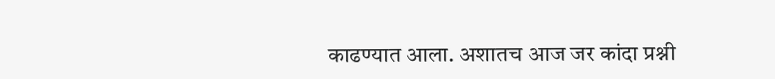काढण्यात आला. अशातच आज जर कांदा प्रश्नी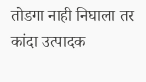तोडगा नाही निघाला तर कांदा उत्पादक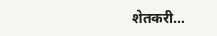शेतकरी…